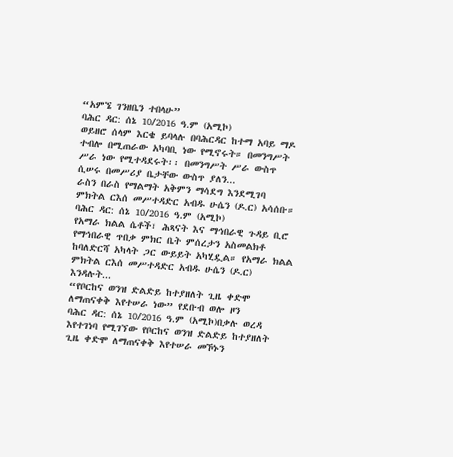“አምኜ ገንዘቤን ተበላሁ”
ባሕር ዳር: ሰኔ 10/2016 ዓ.ም (አሚኮ)
ወይዘሮ ሰላም እርቄ ይባላሉ በባሕርዳር ከተማ አባይ ማዶ ተብሎ በሚጠራው አካባቢ ነው የሚኖሩት። በመንግሥት ሥራ ነው የሚተዳደሩት፡፡ በመንግሥት ሥራ ውስጥ ሲሠሩ በመሥሪያ ቤታቸው ውስጥ ያለን...
ራስን በራስ የማልማት አቅምን ማሳደግ እንደሚገባ ምክትል ርእሰ መሥተዳድር አብዱ ሁሴን (ዶ.ር) አሳሰቡ።
ባሕር ዳር: ሰኔ 10/2016 ዓ.ም (አሚኮ)
የአማራ ክልል ሴቶች፣ ሕጻናት እና ማኅበራዊ ጉዳይ ቢሮ የማኅበራዊ ጥበቃ ምክር ቤት ምሰረታን አስመልክቶ ከባለድርሻ አካላት ጋር ውይይት አካሂዷል። የአማራ ክልል ምክትል ርእሰ መሥተዳድር አብዱ ሁሴን (ዶ.ር) እንዳሉት...
“የቦርከና ወንዝ ድልድይ ከተያዘለት ጊዜ ቀድሞ ለማጠናቀቅ እየተሠራ ነው” የደቡብ ወሎ ዞን
ባሕር ዳር: ሰኔ 10/2016 ዓ.ም (አሚኮ)በቃሉ ወረዳ እየተገነባ የሚገኘው የቦርከና ወንዝ ድልድይ ከተያዘለት ጊዜ ቀድሞ ለማጠናቀቅ እየተሠራ መኾኑን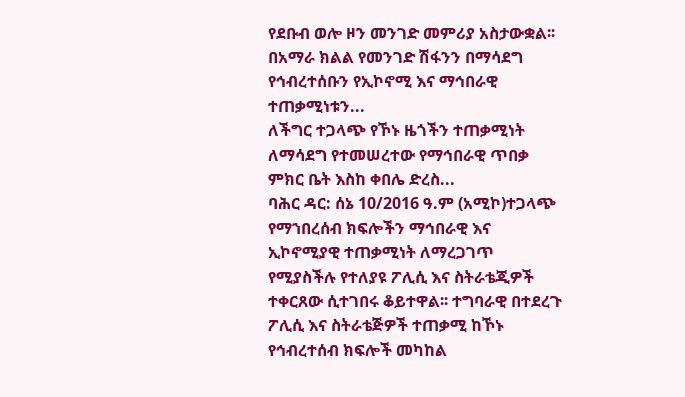የደቡብ ወሎ ዞን መንገድ መምሪያ አስታውቋል፡፡ በአማራ ክልል የመንገድ ሽፋንን በማሳደግ የኅብረተሰቡን የኢኮኖሚ እና ማኅበራዊ ተጠቃሚነቱን...
ለችግር ተጋላጭ የኾኑ ዜጎችን ተጠቃሚነት ለማሳደግ የተመሠረተው የማኅበራዊ ጥበቃ ምክር ቤት እስከ ቀበሌ ድረስ...
ባሕር ዳር: ሰኔ 10/2016 ዓ.ም (አሚኮ)ተጋላጭ የማኀበረሰብ ክፍሎችን ማኅበራዊ እና ኢኮኖሚያዊ ተጠቃሚነት ለማረጋገጥ የሚያስችሉ የተለያዩ ፖሊሲ እና ስትራቴጂዎች ተቀርጸው ሲተገበሩ ቆይተዋል፡፡ ተግባራዊ በተደረጉ ፖሊሲ እና ስትራቴጅዎች ተጠቃሚ ከኾኑ የኅብረተሰብ ክፍሎች መካከል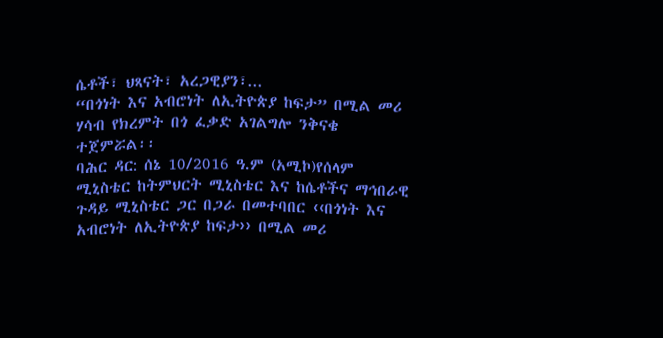ሴቶች፣ ህጻናት፣ አረጋዊያን፣...
“በጎነት እና አብሮነት ለኢትዮጵያ ከፍታ” በሚል መሪ ሃሳብ የክረምት በጎ ፈቃድ አገልግሎ ንቅናቄ ተጀምሯል፡፡
ባሕር ዳር: ሰኔ 10/2016 ዓ.ም (አሚኮ)የሰላም ሚኒስቴር ከትምህርት ሚኒስቴር እና ከሴቶችና ማኅበራዊ ጉዳይ ሚኒስቴር ጋር በጋራ በመተባበር ‹‹በጎነት እና አብሮነት ለኢትዮጵያ ከፍታ›› በሚል መሪ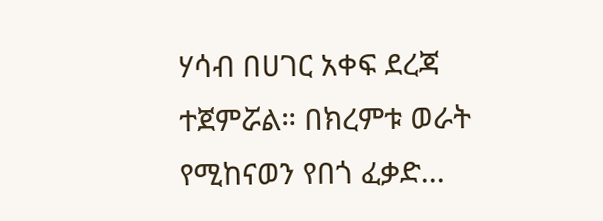ሃሳብ በሀገር አቀፍ ደረጃ ተጀምሯል። በክረምቱ ወራት የሚከናወን የበጎ ፈቃድ...